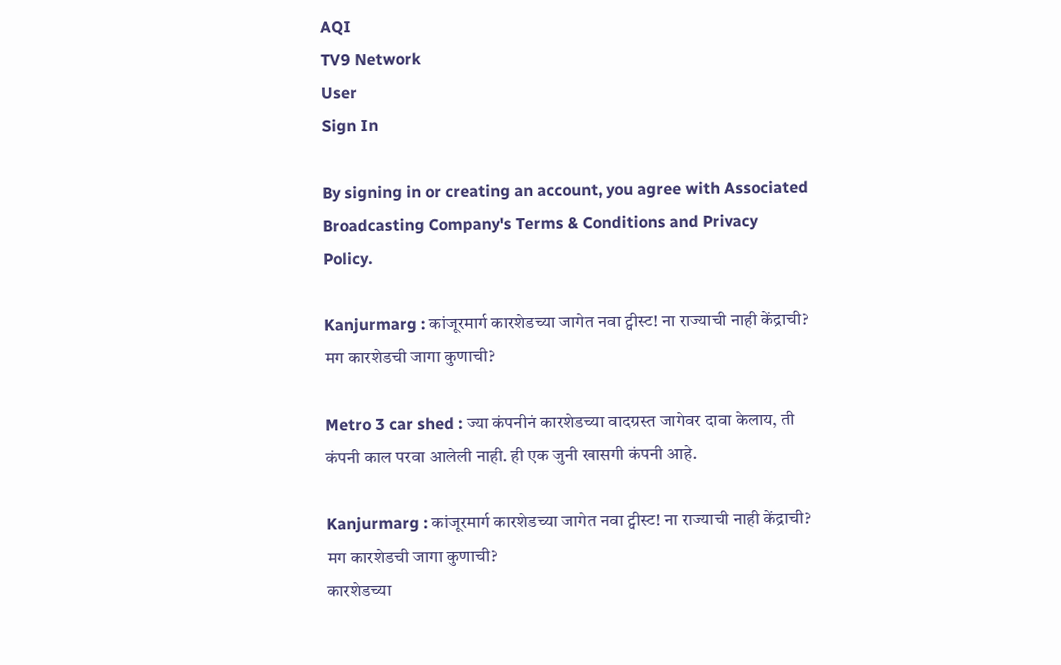AQI
TV9 Network
User
Sign In

By signing in or creating an account, you agree with Associated Broadcasting Company's Terms & Conditions and Privacy Policy.

Kanjurmarg : कांजूरमार्ग कारशेडच्या जागेत नवा ट्वीस्ट! ना राज्याची नाही केंद्राची? मग कारशेडची जागा कुणाची?

Metro 3 car shed : ज्या कंपनीनं कारशेडच्या वादग्रस्त जागेवर दावा केलाय, ती कंपनी काल परवा आलेली नाही. ही एक जुनी खासगी कंपनी आहे.

Kanjurmarg : कांजूरमार्ग कारशेडच्या जागेत नवा ट्वीस्ट! ना राज्याची नाही केंद्राची? मग कारशेडची जागा कुणाची?
कारशेडच्या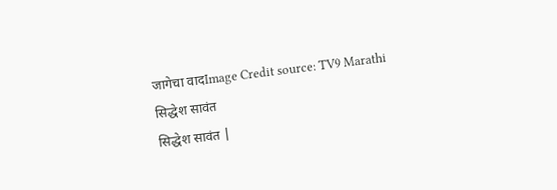जागेचा वादImage Credit source: TV9 Marathi
सिद्धेश सावंत
सिद्धेश सावंत |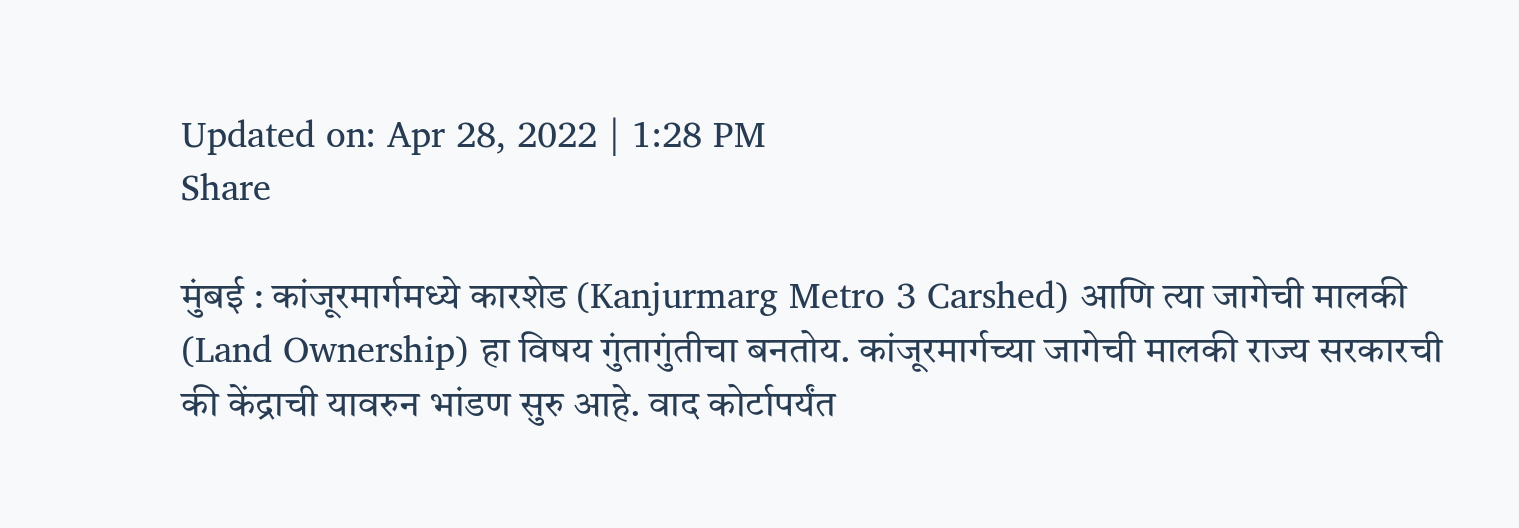Updated on: Apr 28, 2022 | 1:28 PM
Share

मुंबई : कांजूरमार्गमध्ये कारशेड (Kanjurmarg Metro 3 Carshed) आणि त्या जागेची मालकी (Land Ownership) हा विषय गुंतागुंतीचा बनतोय. कांजूरमार्गच्या जागेची मालकी राज्य सरकारची की केंद्राची यावरुन भांडण सुरु आहे. वाद कोर्टापर्यंत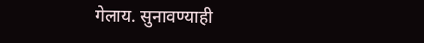गेलाय. सुनावण्याही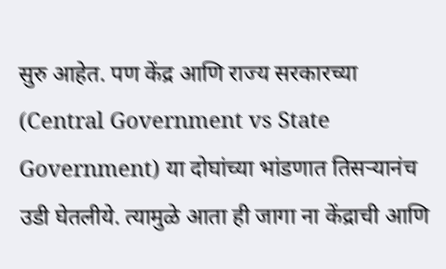सुरु आहेत. पण केंद्र आणि राज्य सरकारच्या (Central Government vs State Government) या दोघांच्या भांडणात तिसऱ्यानंच उडी घेतलीये. त्यामुळे आता ही जागा ना केंद्राची आणि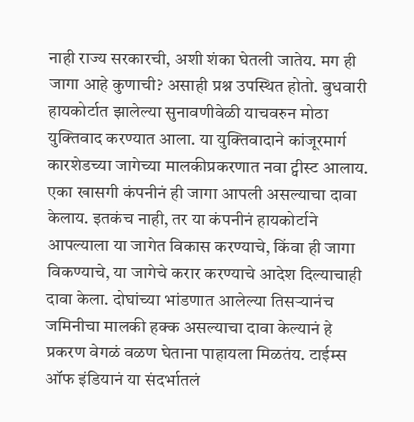नाही राज्य सरकारची, अशी शंका घेतली जातेय. मग ही जागा आहे कुणाची? असाही प्रश्न उपस्थित होतो. बुधवारी हायकोर्टात झालेल्या सुनावणीवेळी याचवरुन मोठा युक्तिवाद करण्यात आला. या युक्तिवादाने कांजूरमार्ग कारशेडच्या जागेच्या मालकीप्रकरणात नवा ट्वीस्ट आलाय. एका खासगी कंपनीनं ही जागा आपली असल्याचा दावा केलाय. इतकंच नाही, तर या कंपनीनं हायकोर्टाने आपल्याला या जागेत विकास करण्याचे, किंवा ही जागा विकण्याचे, या जागेचे करार करण्याचे आदेश दिल्याचाही दावा केला. दोघांच्या भांडणात आलेल्या तिसऱ्यानंच जमिनीचा मालकी हक्क असल्याचा दावा केल्यानं हे प्रकरण वेगळं वळण घेताना पाहायला मिळतंय. टाईम्स ऑफ इंडियानं या संदर्भातलं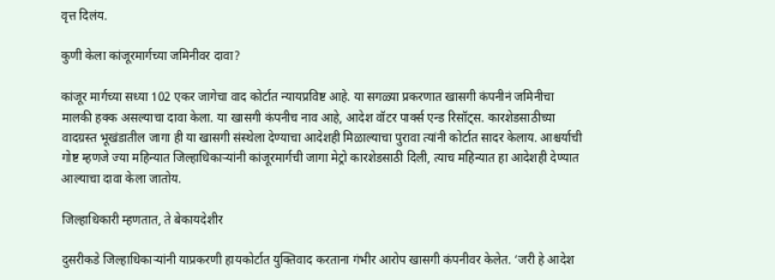वृत्त दिलंय.

कुणी केला कांजूरमार्गच्या जमिनीवर दावा?

कांजूर मार्गच्या सध्या 102 एकर जागेचा वाद कोर्टात न्यायप्रविष्ट आहे. या सगळ्या प्रकरणात खासगी कंपनीनं जमिनीचा मालकी हक्क असल्याचा दावा केला. या खासगी कंपनीच नाव आहे, आदेश वॉटर पार्क्स एन्ड रिसॉट्स. कारशेडसाठीच्या वादग्रस्त भूखंडातील जागा ही या खासगी संस्थेला देण्याचा आदेशही मिळाल्याचा पुरावा त्यांनी कोर्टात सादर केलाय. आश्चर्याची गोष्ट म्हणजे ज्या महिन्यात जिल्हाधिकाऱ्यांनी कांजूरमार्गची जागा मेट्रो कारशेडसाठी दिली, त्याच महिन्यात हा आदेशही देण्यात आल्याचा दावा केला जातोय.

जिल्हाधिकारी म्हणतात, ते बेकायदेशीर

दुसरीकडे जिल्हाधिकाऱ्यांनी याप्रकरणी हायकोर्टात युक्तिवाद करताना गंभीर आरोप खासगी कंपनीवर केलेत. ‘जरी हे आदेश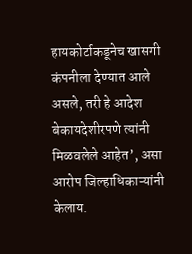हायकोर्टाकडूनेच खासगी कंपनीला देण्यात आले असले, तरी हे आदेश बेकायदेशीरपणे त्यांनी मिळवलेले आहेत’, असा आरोप जिल्हाधिकाऱ्यांनी केलाय.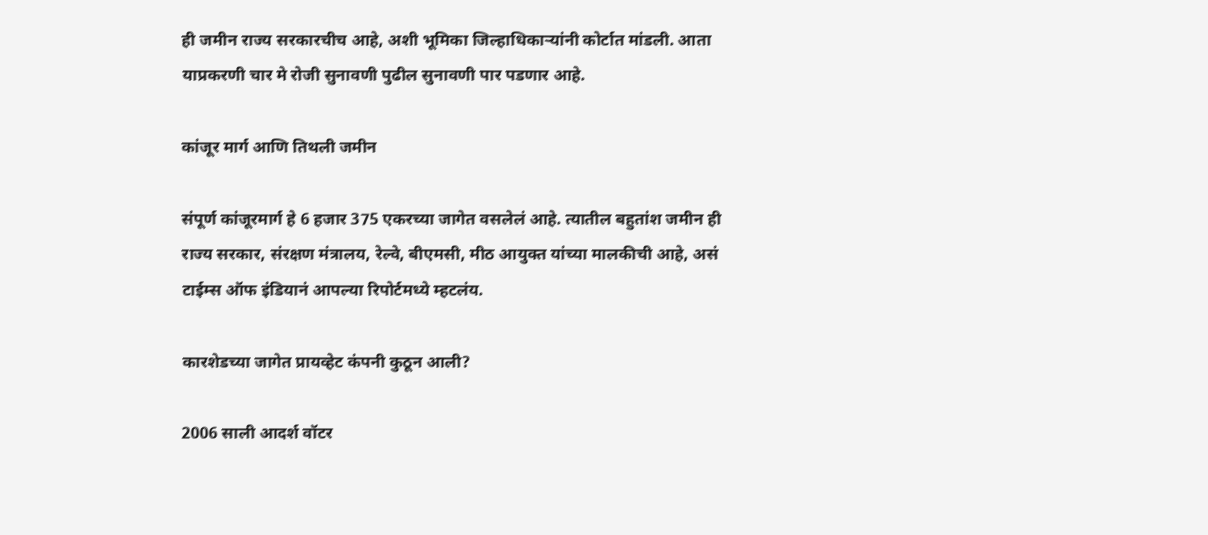ही जमीन राज्य सरकारचीच आहे, अशी भूमिका जिल्हाधिकाऱ्यांनी कोर्टात मांडली. आता याप्रकरणी चार मे रोजी सुनावणी पुढील सुनावणी पार पडणार आहे.

कांजूर मार्ग आणि तिथली जमीन

संपूर्ण कांजूरमार्ग हे 6 हजार 375 एकरच्या जागेत वसलेलं आहे. त्यातील बहुतांश जमीन ही राज्य सरकार, संरक्षण मंत्रालय, रेल्वे, बीएमसी, मीठ आयुक्त यांच्या मालकीची आहे, असं टाईम्स ऑफ इंडियानं आपल्या रिपोर्टमध्ये म्हटलंय.

कारशेडच्या जागेत प्रायव्हेट कंपनी कुठून आली?

2006 साली आदर्श वॉटर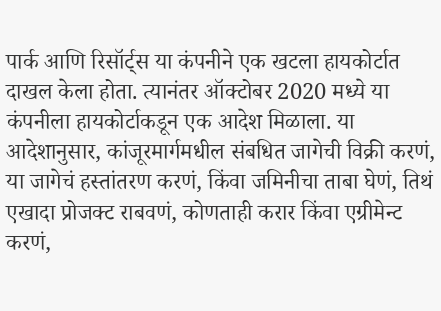पार्क आणि रिसॉर्ट्स या कंपनीने एक खटला हायकोर्टात दाखल केला होता. त्यानंतर ऑक्टोबर 2020 मध्ये या कंपनीला हायकोर्टाकडून एक आदेश मिळाला. या आदेशानुसार, कांजूरमार्गमधील संबधित जागेची विक्री करणं, या जागेचं हस्तांतरण करणं, किंवा जमिनीचा ताबा घेणं, तिथं एखादा प्रोजक्ट राबवणं, कोणताही करार किंवा एग्रीमेन्ट करणं,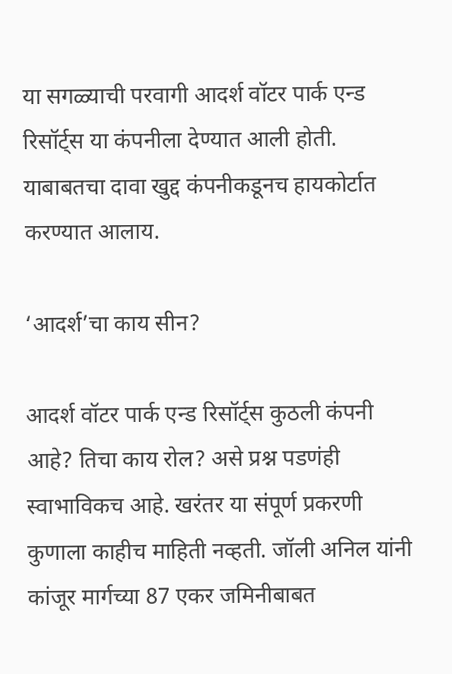या सगळ्याची परवागी आदर्श वॉटर पार्क एन्ड रिसॉर्ट्स या कंपनीला देण्यात आली होती. याबाबतचा दावा खुद्द कंपनीकडूनच हायकोर्टात करण्यात आलाय.

‘आदर्श’चा काय सीन?

आदर्श वॉटर पार्क एन्ड रिसॉर्ट्स कुठली कंपनी आहे? तिचा काय रोल? असे प्रश्न पडणंही स्वाभाविकच आहे. खरंतर या संपूर्ण प्रकरणी कुणाला काहीच माहिती नव्हती. जॉली अनिल यांनी कांजूर मार्गच्या 87 एकर जमिनीबाबत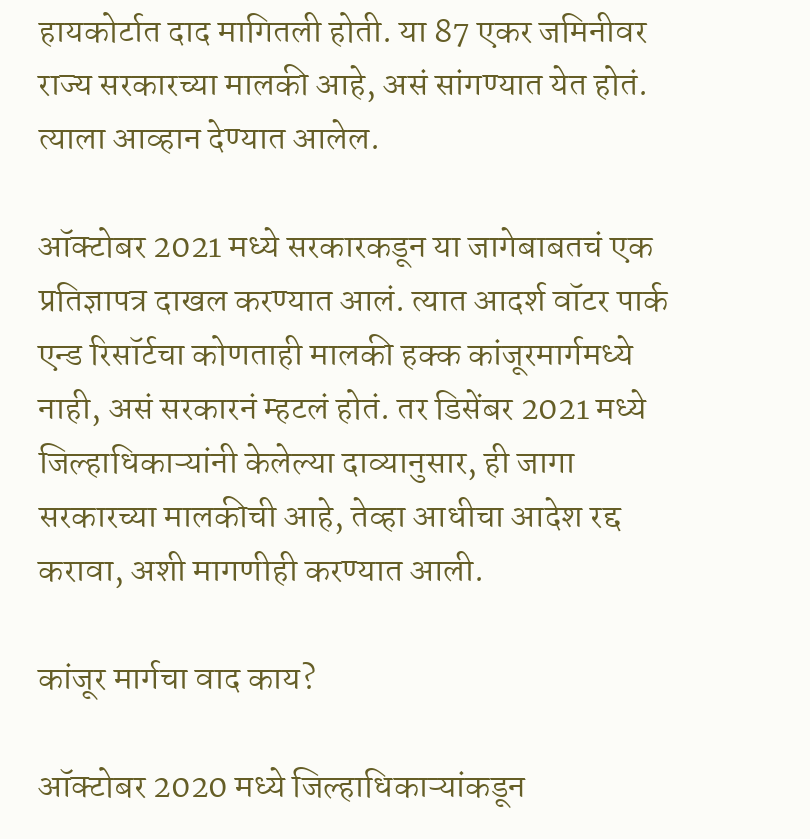हायकोर्टात दाद मागितली होती. या 87 एकर जमिनीवर राज्य सरकारच्या मालकी आहे, असं सांगण्यात येत होतं. त्याला आव्हान देण्यात आलेल.

ऑक्टोबर 2021 मध्ये सरकारकडून या जागेबाबतचं एक प्रतिज्ञापत्र दाखल करण्यात आलं. त्यात आदर्श वॉटर पार्क एन्ड रिसॉर्टचा कोणताही मालकी हक्क कांजूरमार्गमध्ये नाही, असं सरकारनं म्हटलं होतं. तर डिसेंबर 2021 मध्ये जिल्हाधिकाऱ्यांनी केलेल्या दाव्यानुसार, ही जागा सरकारच्या मालकीची आहे, तेव्हा आधीचा आदेश रद्द करावा, अशी मागणीही करण्यात आली.

कांजूर मार्गचा वाद काय?

ऑक्टोबर 2020 मध्ये जिल्हाधिकाऱ्यांकडून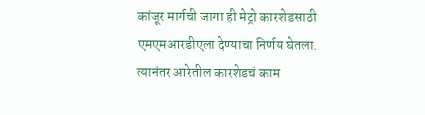कांजूर मार्गची जागा ही मेट्रो कारशेडसाठी एमएमआरडीएला देण्याचा निर्णय घेतला. त्यानंतर आरेतील कारशेडचं काम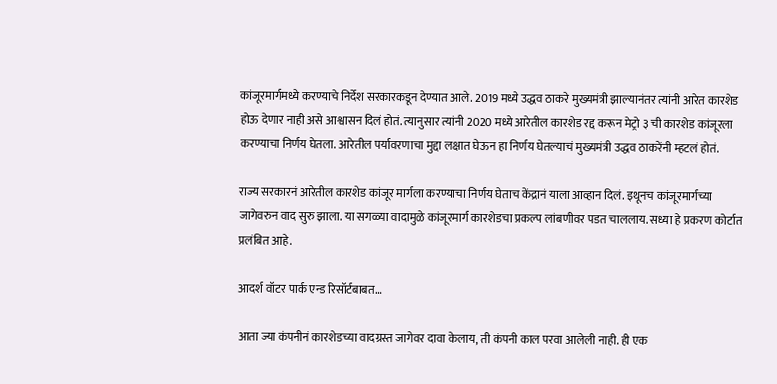कांजूरमार्गमध्ये करण्याचे निर्देश सरकारकडून देण्यात आले. 2019 मध्ये उद्धव ठाकरे मुख्यमंत्री झाल्यानंतर त्यांनी आरेत कारशेड होऊ देणार नाही असे आश्वासन दिलं होतं. त्यानुसार त्यांनी 2020 मध्ये आरेतील कारशेड रद्द करून मेट्रो ३ ची कारशेड कांजूरला करण्याचा निर्णय घेतला. आरेतील पर्यावरणाचा मुद्दा लक्षात घेऊन हा निर्णय घेतल्याचं मुख्यमंत्री उद्धव ठाकरेंनी म्हटलं होतं.

राज्य सरकारनं आरेतील कारशेड कांजूर मार्गला करण्याचा निर्णय घेताच केंद्रानं याला आव्हान दिलं. इथूनच कांजूरमार्गच्या जागेवरुन वाद सुरु झाला. या सगळ्या वादामुळे कांजूरमार्ग कारशेडचा प्रकल्प लांबणीवर पडत चाललाय. सध्या हे प्रकरण कोर्टात प्रलंबित आहे.

आदर्श वॉटर पार्क एन्ड रिसॉर्टबाबत…

आता ज्या कंपनीनं कारशेडच्या वादग्रस्त जागेवर दावा केलाय, ती कंपनी काल परवा आलेली नाही. ही एक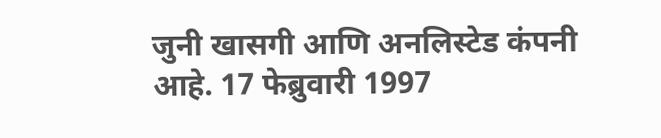जुनी खासगी आणि अनलिस्टेड कंपनी आहे. 17 फेब्रुवारी 1997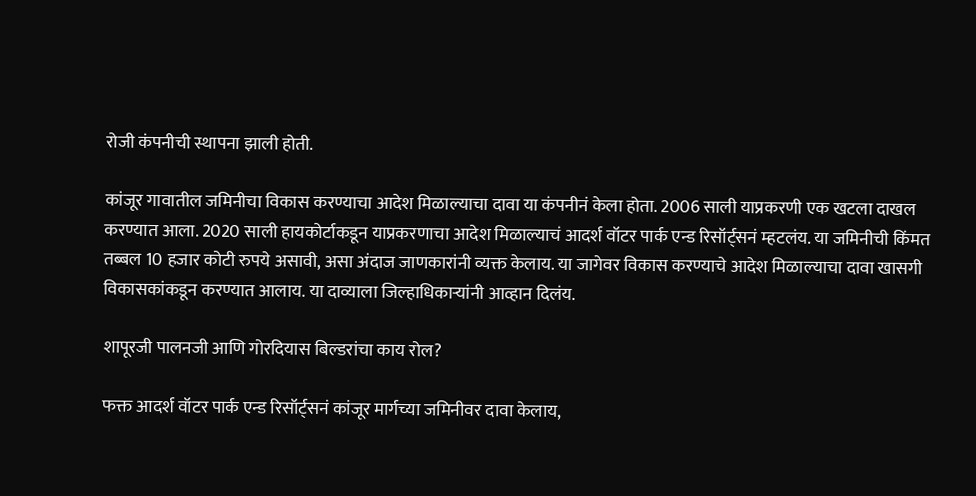रोजी कंपनीची स्थापना झाली होती.

कांजूर गावातील जमिनीचा विकास करण्याचा आदेश मिळाल्याचा दावा या कंपनीनं केला होता. 2006 साली याप्रकरणी एक खटला दाखल करण्यात आला. 2020 साली हायकोर्टाकडून याप्रकरणाचा आदेश मिळाल्याचं आदर्श वॉटर पार्क एन्ड रिसॉर्ट्सनं म्हटलंय. या जमिनीची किंमत तब्बल 10 हजार कोटी रुपये असावी, असा अंदाज जाणकारांनी व्यक्त केलाय. या जागेवर विकास करण्याचे आदेश मिळाल्याचा दावा खासगी विकासकांकडून करण्यात आलाय. या दाव्याला जिल्हाधिकाऱ्यांनी आव्हान दिलंय.

शापूरजी पालनजी आणि गोरदियास बिल्डरांचा काय रोल?

फक्त आदर्श वॉटर पार्क एन्ड रिसॉर्ट्सनं कांजूर मार्गच्या जमिनीवर दावा केलाय,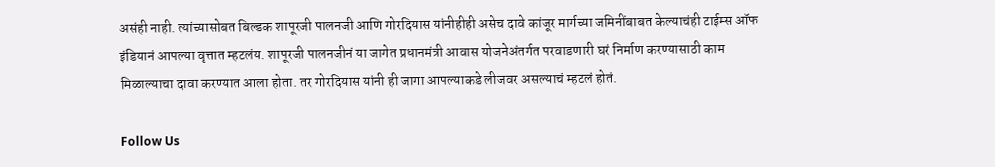असंही नाही. त्यांच्यासोबत बिल्डक शापूरजी पालनजी आणि गोरदियास यांनीहीही असेच दावे कांजूर मार्गच्या जमिनींबाबत केल्याचंही टाईम्स ऑफ इंडियानं आपल्या वृत्तात म्हटलंय. शापूरजी पालनजीनं या जागेत प्रधानमंत्री आवास योजनेअंतर्गत परवाडणारी घरं निर्माण करण्यासाठी काम मिळाल्याचा दावा करण्यात आला होता. तर गोरदियास यांनी ही जागा आपल्याकडे लीजवर असल्याचं म्हटलं होतं.

Follow Us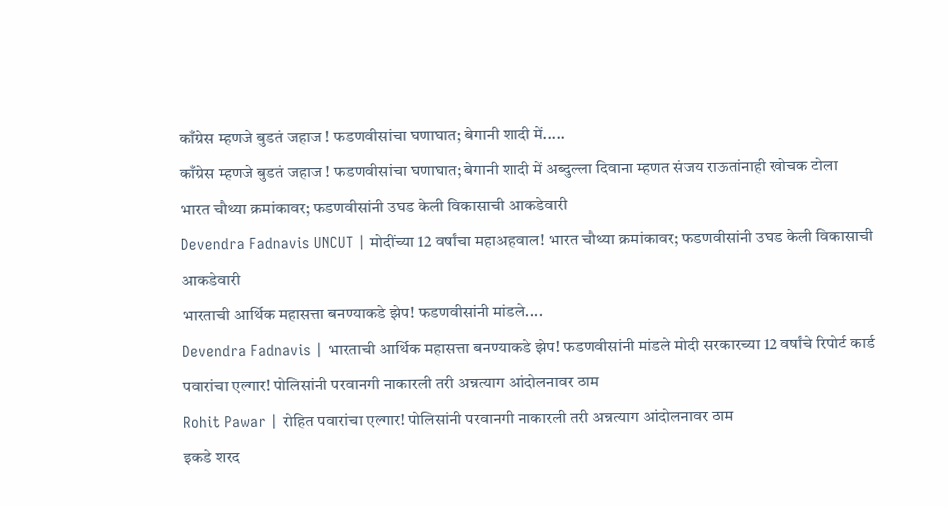काँग्रेस म्हणजे बुडतं जहाज ! फडणवीसांचा घणाघात; बेगानी शादी में.....
काँग्रेस म्हणजे बुडतं जहाज ! फडणवीसांचा घणाघात; बेगानी शादी में अब्दुल्ला दिवाना म्हणत संजय राऊतांनाही खोचक टोला
भारत चौथ्या क्रमांकावर; फडणवीसांनी उघड केली विकासाची आकडेवारी
Devendra Fadnavis UNCUT | मोदींच्या 12 वर्षांचा महाअहवाल! भारत चौथ्या क्रमांकावर; फडणवीसांनी उघड केली विकासाची आकडेवारी
भारताची आर्थिक महासत्ता बनण्याकडे झेप! फडणवीसांनी मांडले....
Devendra Fadnavis | भारताची आर्थिक महासत्ता बनण्याकडे झेप! फडणवीसांनी मांडले मोदी सरकारच्या 12 वर्षांचे रिपोर्ट कार्ड
पवारांचा एल्गार! पोलिसांनी परवानगी नाकारली तरी अन्नत्याग आंदोलनावर ठाम
Rohit Pawar | रोहित पवारांचा एल्गार! पोलिसांनी परवानगी नाकारली तरी अन्नत्याग आंदोलनावर ठाम
इकडे शरद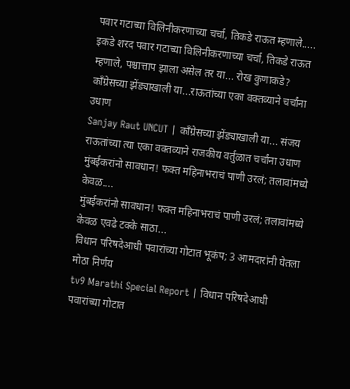पवार गटाच्या विलिनीकरणाच्या चर्चा, तिकडे राऊत म्हणाले.....
इकडे शरद पवार गटाच्या विलिनीकरणाच्या चर्चा, तिकडे राऊत म्हणाले, पश्चात्ताप झाला असेल तर या... रोख कुणाकडे?
काँग्रेसच्या झेंड्याखाली या...राऊतांच्या एका वक्तव्याने चर्चांना उधाण
Sanjay Raut UNCUT | काँग्रेसच्या झेंड्याखाली या... संजय राऊतांच्या त्या एका वक्तव्याने राजकीय वर्तुळात चर्चांना उधाण
मुंबईकरांनो सावधान! फक्त महिनाभराचं पाणी उरलं; तलावांमध्ये केवळ....
मुंबईकरांनो सावधान! फक्त महिनाभराचं पाणी उरलं; तलावांमध्ये केवळ एवढे टक्के साठा...
विधान परिषदेआधी पवारांच्या गोटात भूकंप; 3 आमदारांनी घेतला मोठा निर्णय
tv9 Marathi Special Report | विधान परिषदेआधी पवारांच्या गोटात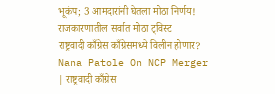भूकंप; 3 आमदारांनी घेतला मोठा निर्णय! राजकारणातील सर्वात मोठा ट्विस्ट
राष्ट्रवादी काँग्रेस काँग्रेसमध्ये विलीन होणार?
Nana Patole On NCP Merger | राष्ट्रवादी काँग्रेस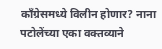काँग्रेसमध्ये विलीन होणार? नाना पटोलेंच्या एका वक्तव्याने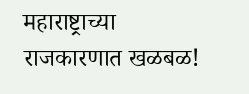महाराष्ट्राच्या राजकारणात खळबळ!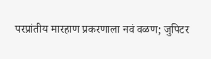परप्रांतीय मारहाण प्रकरणाला नवं वळण; जुपिटर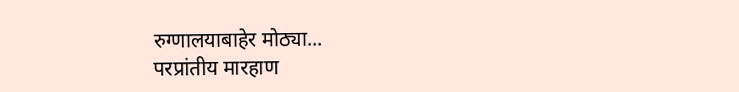रुग्णालयाबाहेर मोठ्या...
परप्रांतीय मारहाण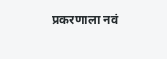प्रकरणाला नवं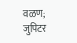वळण; जुपिटर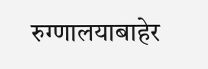रुग्णालयाबाहेर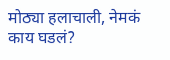मोठ्या हलाचाली, नेमकं काय घडलं?